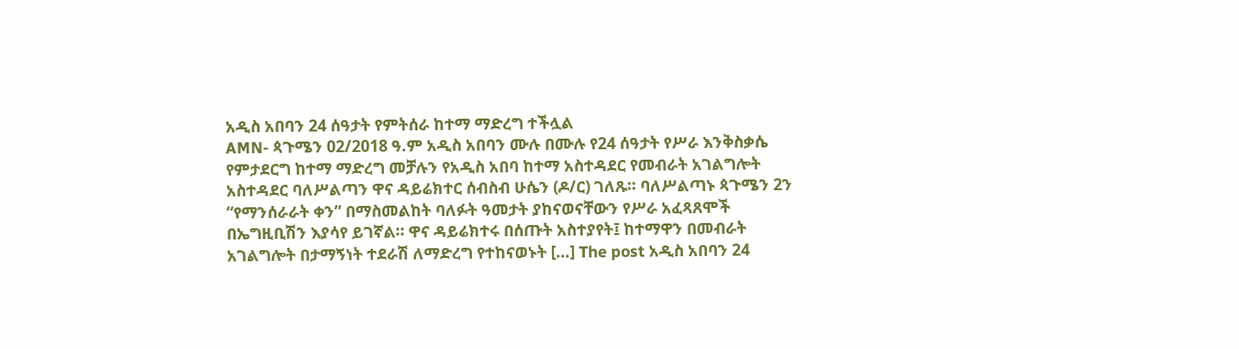አዲስ አበባን 24 ሰዓታት የምትሰራ ከተማ ማድረግ ተችሏል
AMN- ጳጉሜን 02/2018 ዓ.ም አዲስ አበባን ሙሉ በሙሉ የ24 ሰዓታት የሥራ እንቅስቃሴ የምታደርግ ከተማ ማድረግ መቻሉን የአዲስ አበባ ከተማ አስተዳደር የመብራት አገልግሎት አስተዳደር ባለሥልጣን ዋና ዳይሬክተር ሰብስብ ሁሴን (ዶ/ር) ገለጹ። ባለሥልጣኑ ጳጉሜን 2ን “የማንሰራራት ቀን” በማስመልከት ባለፉት ዓመታት ያከናወናቸውን የሥራ አፈጻጸሞች በኤግዚቢሽን እያሳየ ይገኛል። ዋና ዳይሬክተሩ በሰጡት አስተያየት፤ ከተማዋን በመብራት አገልግሎት በታማኝነት ተደራሽ ለማድረግ የተከናወኑት […] The post አዲስ አበባን 24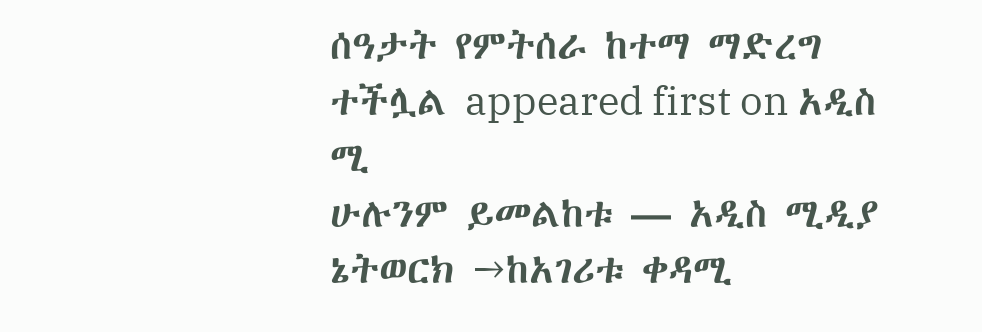ሰዓታት የምትሰራ ከተማ ማድረግ ተችሏል appeared first on አዲስ ሚ
ሁሉንም ይመልከቱ — አዲስ ሚዲያ ኔትወርክ →ከአገሪቱ ቀዳሚ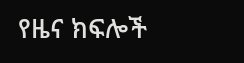የዜና ክፍሎች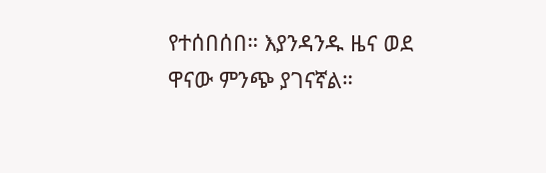የተሰበሰበ። እያንዳንዱ ዜና ወደ ዋናው ምንጭ ያገናኛል።